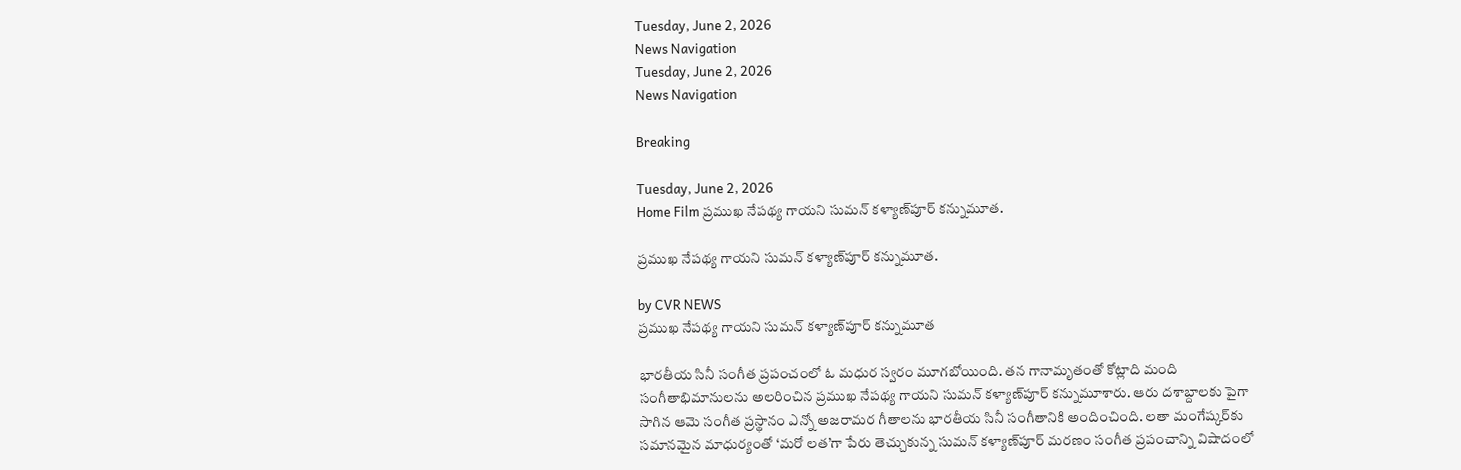Tuesday, June 2, 2026
News Navigation
Tuesday, June 2, 2026
News Navigation

Breaking

Tuesday, June 2, 2026
Home Film ప్రముఖ నేపథ్య గాయని సుమన్ కళ్యాణ్‌పూర్ కన్నుమూత.

ప్రముఖ నేపథ్య గాయని సుమన్ కళ్యాణ్‌పూర్ కన్నుమూత.

by CVR NEWS
ప్రముఖ నేపథ్య గాయని సుమన్ కళ్యాణ్‌పూర్ కన్నుమూత

భారతీయ సినీ సంగీత ప్రపంచంలో ఓ మధుర స్వరం మూగబోయింది. తన గానామృతంతో కోట్లాది మంది సంగీతాభిమానులను అలరించిన ప్రముఖ నేపథ్య గాయని సుమన్ కళ్యాణ్‌పూర్ కన్నుమూశారు. ఆరు దశాబ్దాలకు పైగా సాగిన ఆమె సంగీత ప్రస్థానం ఎన్నో అజరామర గీతాలను భారతీయ సినీ సంగీతానికి అందించింది. లతా మంగేష్కర్‌కు సమానమైన మాధుర్యంతో ‘మరో లత’గా పేరు తెచ్చుకున్న సుమన్ కళ్యాణ్‌పూర్ మరణం సంగీత ప్రపంచాన్ని విషాదంలో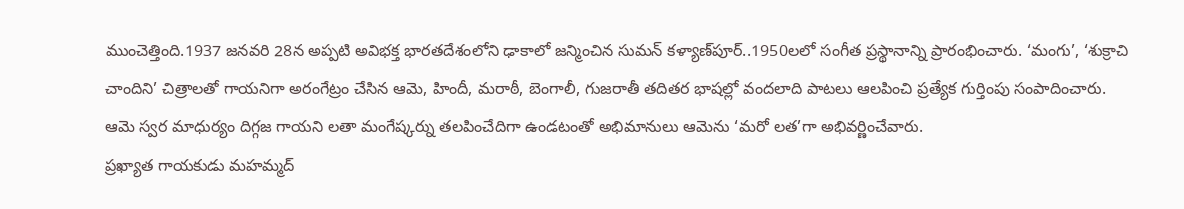ముంచెత్తింది.1937 జనవరి 28న అప్పటి అవిభక్త భారతదేశంలోని ఢాకాలో జన్మించిన సుమన్ కళ్యాణ్‌పూర్..1950లలో సంగీత ప్రస్థానాన్ని ప్రారంభించారు. ‘మంగు’, ‘శుక్రాచి చాందిని’ చిత్రాలతో గాయనిగా అరంగేట్రం చేసిన ఆమె, హిందీ, మరాఠీ, బెంగాలీ, గుజరాతీ తదితర భాషల్లో వందలాది పాటలు ఆలపించి ప్రత్యేక గుర్తింపు సంపాదించారు.
ఆమె స్వర మాధుర్యం దిగ్గజ గాయని లతా మంగేష్కర్ను తలపించేదిగా ఉండటంతో అభిమానులు ఆమెను ‘మరో లత’గా అభివర్ణించేవారు.
ప్రఖ్యాత గాయకుడు మహమ్మద్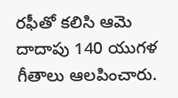రఫీతో కలిసి ఆమె దాదాపు 140 యుగళ గీతాలు ఆలపించారు.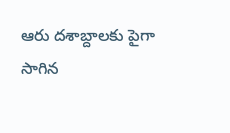ఆరు దశాబ్దాలకు పైగా సాగిన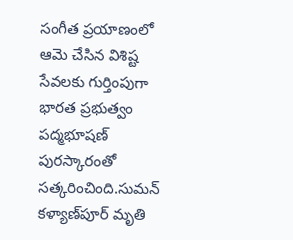సంగీత ప్రయాణంలో ఆమె చేసిన విశిష్ట సేవలకు గుర్తింపుగా భారత ప్రభుత్వం పద్మభూషణ్ పురస్కారంతో సత్కరించింది.సుమన్ కళ్యాణ్‌పూర్ మృతి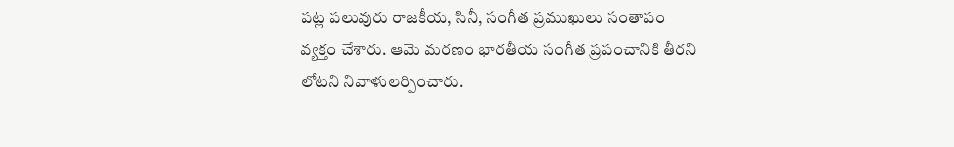పట్ల పలువురు రాజకీయ, సినీ, సంగీత ప్రముఖులు సంతాపం వ్యక్తం చేశారు. ఆమె మరణం భారతీయ సంగీత ప్రపంచానికి తీరని లోటని నివాళులర్పించారు.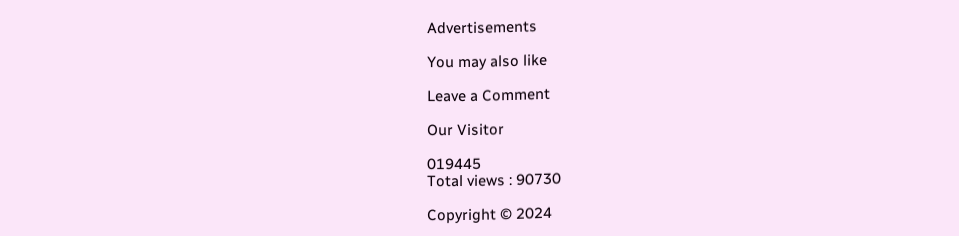Advertisements

You may also like

Leave a Comment

Our Visitor

019445
Total views : 90730

Copyright © 2024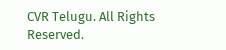CVR Telugu. All Rights Reserved.